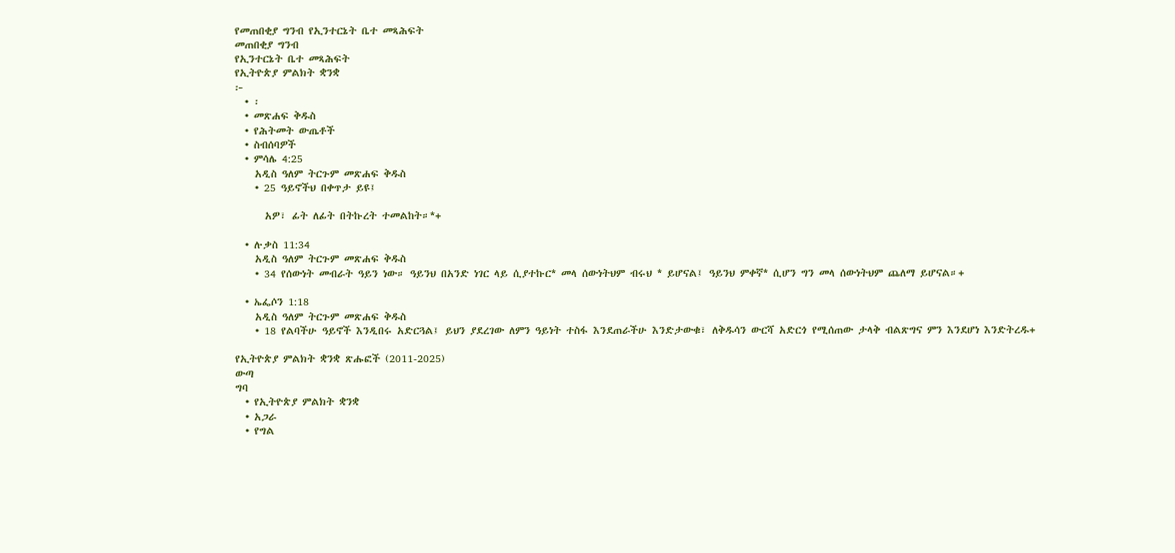የመጠበቂያ ግንብ የኢንተርኔት ቤተ መጻሕፍት
መጠበቂያ ግንብ
የኢንተርኔት ቤተ መጻሕፍት
የኢትዮጵያ ምልክት ቋንቋ
፦
  • ፡
  • መጽሐፍ ቅዱስ
  • የሕትመት ውጤቶች
  • ስብሰባዎች
  • ምሳሌ 4:25
    አዲስ ዓለም ትርጉም መጽሐፍ ቅዱስ
    • 25 ዓይኖችህ በቀጥታ ይዩ፤

      አዎ፣ ፊት ለፊት በትኩረት ተመልከት።*+

  • ሉቃስ 11:34
    አዲስ ዓለም ትርጉም መጽሐፍ ቅዱስ
    • 34 የሰውነት መብራት ዓይን ነው። ዓይንህ በአንድ ነገር ላይ ሲያተኩር* መላ ሰውነትህም ብሩህ * ይሆናል፤ ዓይንህ ምቀኛ* ሲሆን ግን መላ ሰውነትህም ጨለማ ይሆናል።+

  • ኤፌሶን 1:18
    አዲስ ዓለም ትርጉም መጽሐፍ ቅዱስ
    • 18 የልባችሁ ዓይኖች እንዲበሩ አድርጓል፤ ይህን ያደረገው ለምን ዓይነት ተስፋ እንደጠራችሁ እንድታውቁ፣ ለቅዱሳን ውርሻ አድርጎ የሚሰጠው ታላቅ ብልጽግና ምን እንደሆነ እንድትረዱ+

የኢትዮጵያ ምልክት ቋንቋ ጽሑፎች (2011-2025)
ውጣ
ግባ
  • የኢትዮጵያ ምልክት ቋንቋ
  • አጋራ
  • የግል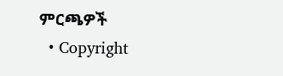ምርጫዎች
  • Copyright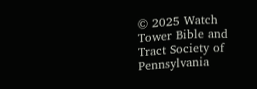© 2025 Watch Tower Bible and Tract Society of Pennsylvania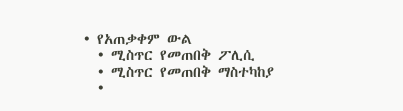• የአጠቃቀም ውል
  • ሚስጥር የመጠበቅ ፖሊሲ
  • ሚስጥር የመጠበቅ ማስተካከያ
  •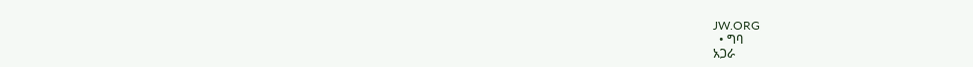JW.ORG
  • ግባ
አጋራ